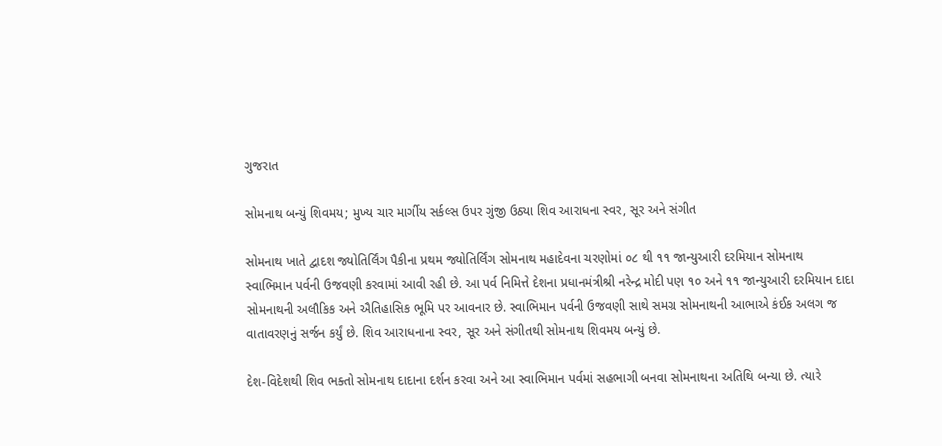ગુજરાત

સોમનાથ બન્યું શિવમય; મુખ્ય ચાર માર્ગીય સર્કલ્સ ઉપર ગુંજી ઉઠ્યા શિવ આરાધના સ્વર, સૂર અને સંગીત

સોમનાથ ખાતે દ્વાદશ જ્યોતિર્લિંગ પૈકીના પ્રથમ જ્યોતિર્લિંગ સોમનાથ મહાદેવના ચરણોમાં ૦૮ થી ૧૧ જાન્યુઆરી દરમિયાન સોમનાથ
સ્વાભિમાન પર્વની ઉજવણી કરવામાં આવી રહી છે. આ પર્વ નિમિત્તે દેશના પ્રધાનમંત્રીશ્રી નરેન્દ્ર મોદી પણ ૧૦ અને ૧૧ જાન્યુઆરી દરમિયાન દાદા
સોમનાથની અલૌકિક અને ઐતિહાસિક ભૂમિ પર આવનાર છે. સ્વાભિમાન પર્વની ઉજવણી સાથે સમગ્ર સોમનાથની આભાએ કંઈક અલગ જ
વાતાવરણનું સર્જન કર્યું છે. શિવ આરાધનાના સ્વર, સૂર અને સંગીતથી સોમનાથ શિવમય બન્યું છે.

દેશ-વિદેશથી શિવ ભક્તો સોમનાથ દાદાના દર્શન કરવા અને આ સ્વાભિમાન પર્વમાં સહભાગી બનવા સોમનાથના અતિથિ બન્યા છે. ત્યારે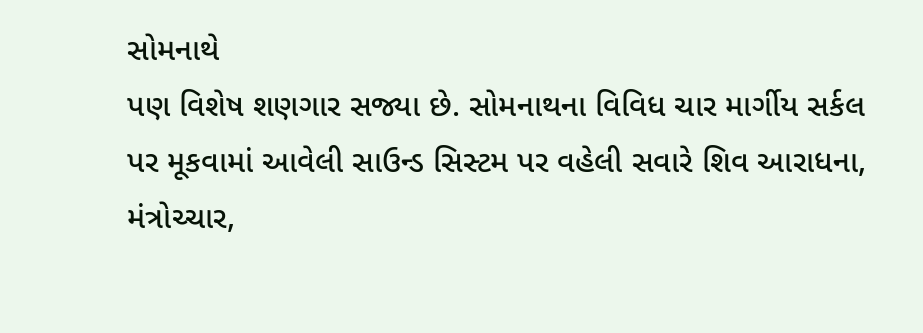સોમનાથે
પણ વિશેષ શણગાર સજ્યા છે. સોમનાથના વિવિધ ચાર માર્ગીય સર્કલ પર મૂકવામાં આવેલી સાઉન્ડ સિસ્ટમ પર વહેલી સવારે શિવ આરાધના,
મંત્રોચ્ચાર,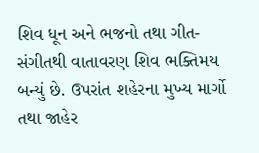શિવ ધૂન અને ભજનો તથા ગીત-સંગીતથી વાતાવરણ શિવ ભક્તિમય બન્યું છે. ઉપરાંત શહેરના મુખ્ય માર્ગો તથા જાહેર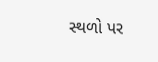સ્થળો પર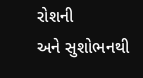રોશની
અને સુશોભનથી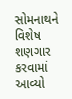સોમનાથને વિશેષ શણગાર કરવામાં આવ્યો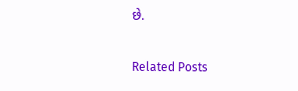છે.

Related Posts